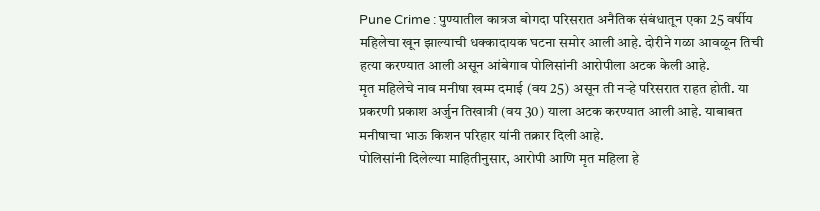Pune Crime : पुण्यातील कात्रज बोगदा परिसरात अनैतिक संबंधातून एका 25 वर्षीय महिलेचा खून झाल्याची धक्कादायक घटना समोर आली आहे. दोरीने गळा आवळून तिची हत्या करण्यात आली असून आंबेगाव पोलिसांनी आरोपीला अटक केली आहे.
मृत महिलेचे नाव मनीषा खम्म दमाई (वय 25) असून ती नऱ्हे परिसरात राहत होती. या प्रकरणी प्रकाश अर्जुन तिखात्री (वय 30) याला अटक करण्यात आली आहे. याबाबत मनीषाचा भाऊ किशन परिहार यांनी तक्रार दिली आहे.
पोलिसांनी दिलेल्या माहितीनुसार, आरोपी आणि मृत महिला हे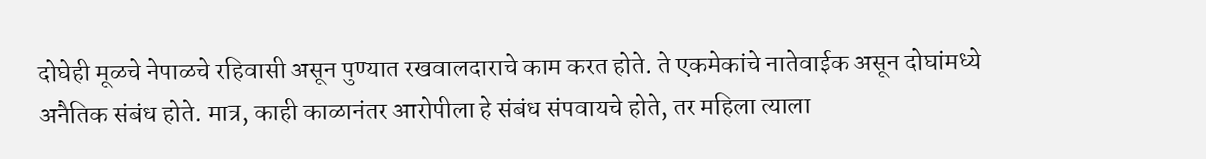दोघेही मूळचे नेपाळचे रहिवासी असून पुण्यात रखवालदाराचे काम करत होते. ते एकमेकांचे नातेवाईक असून दोघांमध्ये अनैतिक संबंध होते. मात्र, काही काळानंतर आरोपीला हे संबंध संपवायचे होते, तर महिला त्याला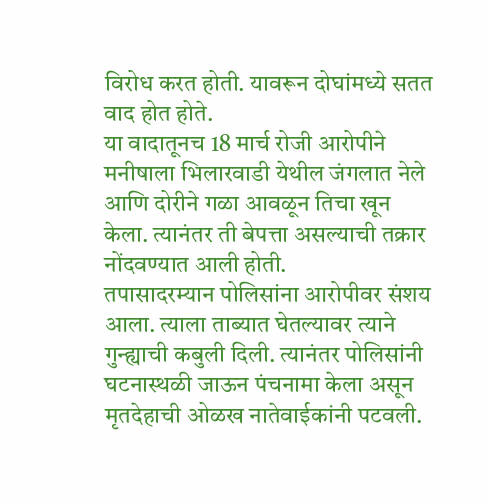विरोध करत होती. यावरून दोघांमध्ये सतत वाद होत होते.
या वादातूनच 18 मार्च रोजी आरोपीने मनीषाला भिलारवाडी येथील जंगलात नेले आणि दोरीने गळा आवळून तिचा खून केला. त्यानंतर ती बेपत्ता असल्याची तक्रार नोंदवण्यात आली होती.
तपासादरम्यान पोलिसांना आरोपीवर संशय आला. त्याला ताब्यात घेतल्यावर त्याने गुन्ह्याची कबुली दिली. त्यानंतर पोलिसांनी घटनास्थळी जाऊन पंचनामा केला असून मृतदेहाची ओळख नातेवाईकांनी पटवली.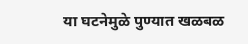या घटनेमुळे पुण्यात खळबळ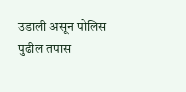उडाली असून पोलिस पुढील तपास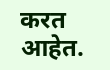करत आहेत.